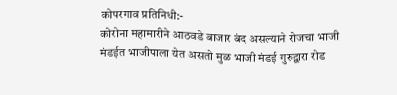कोपरगाव प्रतिनिधी:-
कोरोना महामारीने आठवडे बाजार बंद असल्याने रोजचा भाजी मंडईत भाजीपाला येत असतो मुळ भाजी मंडई गुरुद्वारा रोड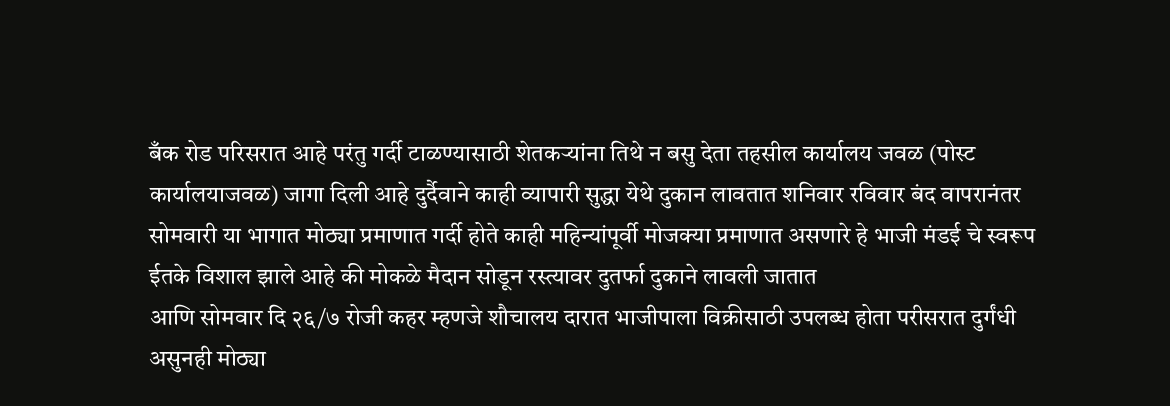बँक रोड परिसरात आहे परंतु गर्दी टाळण्यासाठी शेतकऱ्यांना तिथे न बसु देता तहसील कार्यालय जवळ (पोस्ट कार्यालयाजवळ) जागा दिली आहे दुर्दैवाने काही व्यापारी सुद्धा येथे दुकान लावतात शनिवार रविवार बंद वापरानंतर सोमवारी या भागात मोठ्या प्रमाणात गर्दी होते काही महिन्यांपूर्वी मोजक्या प्रमाणात असणारे हे भाजी मंडई चे स्वरूप ईतके विशाल झाले आहे की मोकळे मैदान सोडून रस्त्यावर दुतर्फा दुकाने लावली जातात
आणि सोमवार दि २६/७ रोजी कहर म्हणजे शौचालय दारात भाजीपाला विक्रीसाठी उपलब्ध होता परीसरात दुर्गंधी असुनही मोठ्या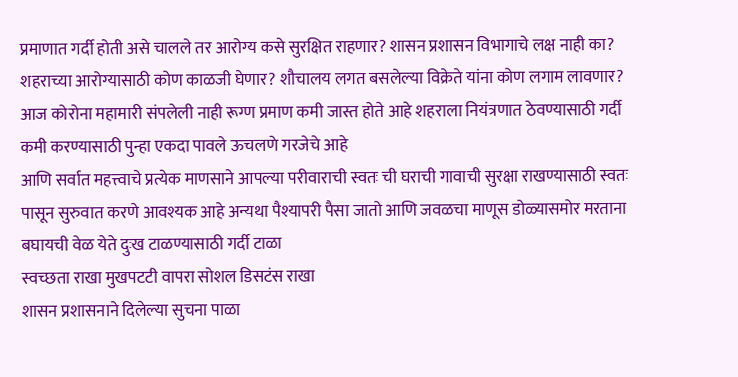प्रमाणात गर्दी होती असे चालले तर आरोग्य कसे सुरक्षित राहणार? शासन प्रशासन विभागाचे लक्ष नाही का? शहराच्या आरोग्यासाठी कोण काळजी घेणार? शौचालय लगत बसलेल्या विक्रेते यांना कोण लगाम लावणार? आज कोरोना महामारी संपलेली नाही रूग्ण प्रमाण कमी जास्त होते आहे शहराला नियंत्रणात ठेवण्यासाठी गर्दी कमी करण्यासाठी पुन्हा एकदा पावले ऊचलणे गरजेचे आहे
आणि सर्वात महत्त्वाचे प्रत्येक माणसाने आपल्या परीवाराची स्वतः ची घराची गावाची सुरक्षा राखण्यासाठी स्वतः पासून सुरुवात करणे आवश्यक आहे अन्यथा पैश्यापरी पैसा जातो आणि जवळचा माणूस डोळ्यासमोर मरताना बघायची वेळ येते दुःख टाळण्यासाठी गर्दी टाळा
स्वच्छता राखा मुखपटटी वापरा सोशल डिसटंस राखा
शासन प्रशासनाने दिलेल्या सुचना पाळा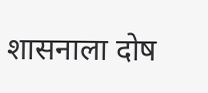शासनाला दोष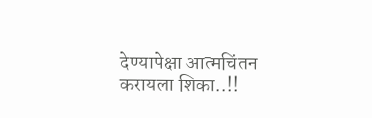देण्यापेक्षा आत्मचिंतन करायला शिका..!!